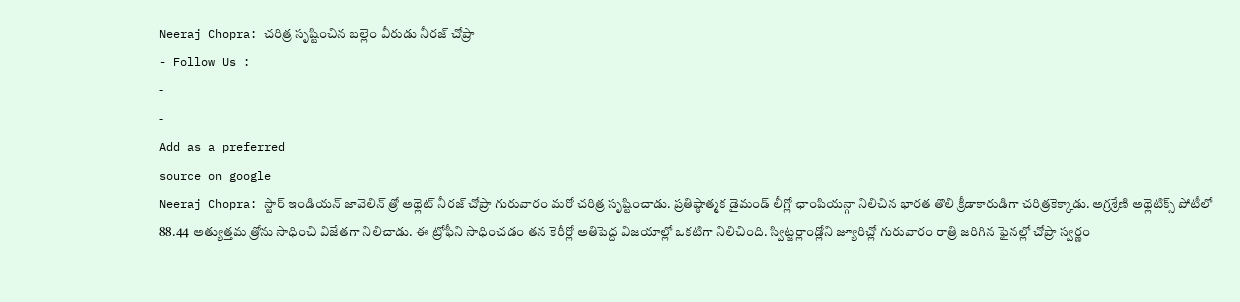Neeraj Chopra: చరిత్ర సృష్టించిన బల్లెం వీరుడు నీరజ్ చోప్రా
- Follow Us :
-
-
Add as a preferred
source on google
Neeraj Chopra: స్టార్ ఇండియన్ జావెలిన్ త్రో అథ్లెట్ నీరజ్ చోప్రా గురువారం మరో చరిత్ర సృష్టించాడు. ప్రతిష్ఠాత్మక డైమండ్ లీగ్లో ఛాంపియన్గా నిలిచిన భారత తొలి క్రీడాకారుడిగా చరిత్రకెక్కాడు. అగ్రశ్రేణి అథ్లెటిక్స్ పోటీలో 88.44 అత్యుత్తమ త్రోను సాధించి విజేతగా నిలిచాడు. ఈ ట్రోఫీని సాధించడం తన కెరీర్లో అతిపెద్ద విజయాల్లో ఒకటిగా నిలిచింది. స్విట్జర్లాండ్లోని జ్యూరిచ్లో గురువారం రాత్రి జరిగిన ఫైనల్లో చోప్రా స్వర్ణం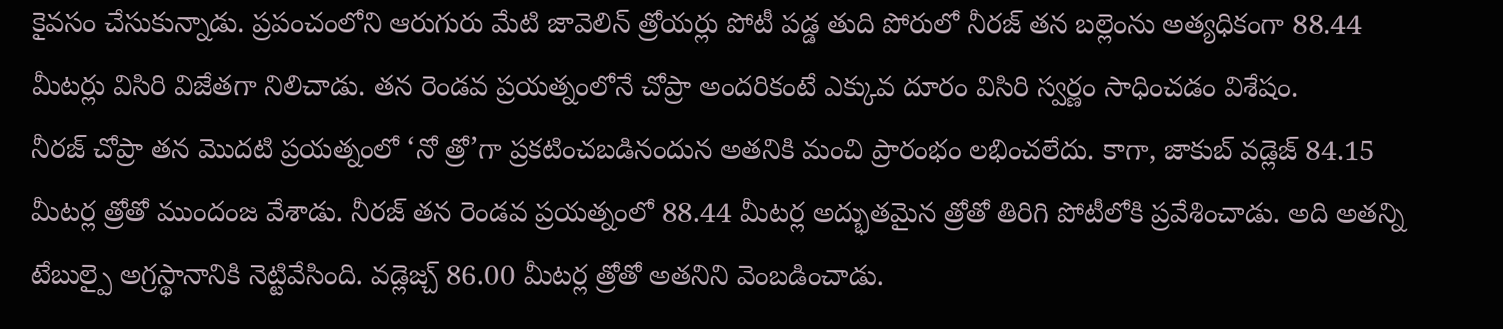కైవసం చేసుకున్నాడు. ప్రపంచంలోని ఆరుగురు మేటి జావెలిన్ త్రోయర్లు పోటీ పడ్డ తుది పోరులో నీరజ్ తన బల్లెంను అత్యధికంగా 88.44 మీటర్లు విసిరి విజేతగా నిలిచాడు. తన రెండవ ప్రయత్నంలోనే చోప్రా అందరికంటే ఎక్కువ దూరం విసిరి స్వర్ణం సాధించడం విశేషం.
నీరజ్ చోప్రా తన మొదటి ప్రయత్నంలో ‘నో త్రో’గా ప్రకటించబడినందున అతనికి మంచి ప్రారంభం లభించలేదు. కాగా, జాకుబ్ వడ్లెజ్ 84.15 మీటర్ల త్రోతో ముందంజ వేశాడు. నీరజ్ తన రెండవ ప్రయత్నంలో 88.44 మీటర్ల అద్భుతమైన త్రోతో తిరిగి పోటీలోకి ప్రవేశించాడు. అది అతన్ని టేబుల్పై అగ్రస్థానానికి నెట్టివేసింది. వడ్లెజ్చ్ 86.00 మీటర్ల త్రోతో అతనిని వెంబడించాడు.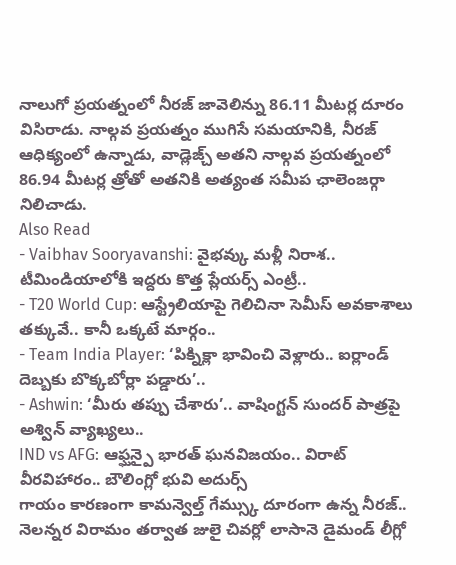నాలుగో ప్రయత్నంలో నీరజ్ జావెలిన్ను 86.11 మీటర్ల దూరం విసిరాడు. నాల్గవ ప్రయత్నం ముగిసే సమయానికి, నీరజ్ ఆధిక్యంలో ఉన్నాడు, వాడ్లెజ్చ్ అతని నాల్గవ ప్రయత్నంలో 86.94 మీటర్ల త్రోతో అతనికి అత్యంత సమీప ఛాలెంజర్గా నిలిచాడు.
Also Read
- Vaibhav Sooryavanshi: వైభవ్కు మళ్లీ నిరాశ.. టీమిండియాలోకి ఇద్దరు కొత్త ప్లేయర్స్ ఎంట్రీ..
- T20 World Cup: ఆస్ట్రేలియాపై గెలిచినా సెమీస్ అవకాశాలు తక్కువే.. కానీ ఒక్కటే మార్గం..
- Team India Player: ‘పిక్నిక్లా భావించి వెళ్లారు.. ఐర్లాండ్ దెబ్బకు బొక్కబోర్లా పడ్డారు’..
- Ashwin: ‘మీరు తప్పు చేశారు’.. వాషింగ్టన్ సుందర్ పాత్రపై అశ్విన్ వ్యాఖ్యలు..
IND vs AFG: ఆఫ్ఘన్పై భారత్ ఘనవిజయం.. విరాట్ వీరవిహారం.. బౌలింగ్లో భువి అదుర్స్
గాయం కారణంగా కామన్వెల్త్ గేమ్స్కు దూరంగా ఉన్న నీరజ్.. నెలన్నర విరామం తర్వాత జులై చివర్లో లాసానె డైమండ్ లీగ్లో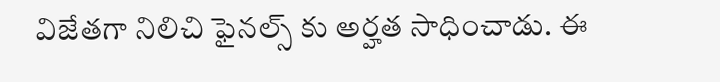విజేతగా నిలిచి ఫైనల్స్ కు అర్హత సాధించాడు. ఈ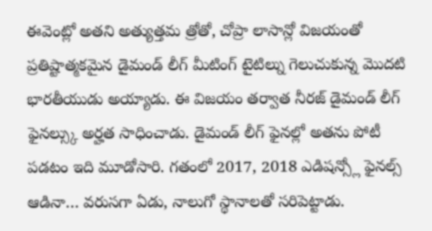ఈవెంట్లో అతని అత్యుత్తమ త్రోతో, చోప్రా లాసాన్లో విజయంతో ప్రతిష్టాత్మకమైన డైమండ్ లీగ్ మీటింగ్ టైటిల్ను గెలుచుకున్న మొదటి భారతీయుడు అయ్యాడు. ఈ విజయం తర్వాత నీరజ్ డైమండ్ లీగ్ ఫైనల్స్కు అర్హత సాధించాడు. డైమండ్ లీగ్ ఫైనల్లో అతను పోటీ పడటం ఇది మూడోసారి. గతంలో 2017, 2018 ఎడిషన్స్లో ఫైనల్స్ ఆడినా… వరుసగా ఏడు, నాలుగో స్థానాలతో సరిపెట్టాడు.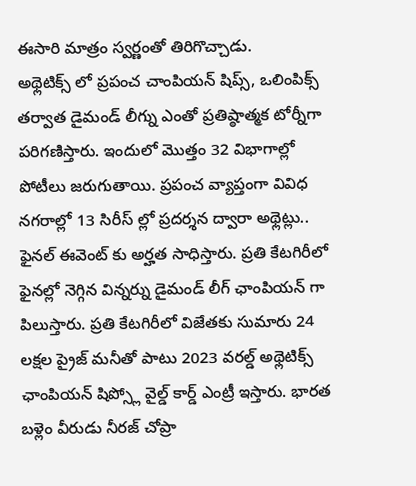ఈసారి మాత్రం స్వర్ణంతో తిరిగొచ్చాడు.
అథ్లెటిక్స్ లో ప్రపంచ చాంపియన్ షిప్స్, ఒలింపిక్స్ తర్వాత డైమండ్ లీగ్ను ఎంతో ప్రతిష్ఠాత్మక టోర్నీగా పరిగణిస్తారు. ఇందులో మొత్తం 32 విభాగాల్లో పోటీలు జరుగుతాయి. ప్రపంచ వ్యాప్తంగా వివిధ నగరాల్లో 13 సిరీస్ ల్లో ప్రదర్శన ద్వారా అథ్లెట్లు.. ఫైనల్ ఈవెంట్ కు అర్హత సాధిస్తారు. ప్రతి కేటగిరీలో ఫైనల్లో నెగ్గిన విన్నర్ను డైమండ్ లీగ్ ఛాంపియన్ గా పిలుస్తారు. ప్రతి కేటగిరీలో విజేతకు సుమారు 24 లక్షల ప్రైజ్ మనీతో పాటు 2023 వరల్డ్ అథ్లెటిక్స్ ఛాంపియన్ షిప్స్లో వైల్డ్ కార్డ్ ఎంట్రీ ఇస్తారు. భారత బళ్లెం వీరుడు నీరజ్ చోప్రా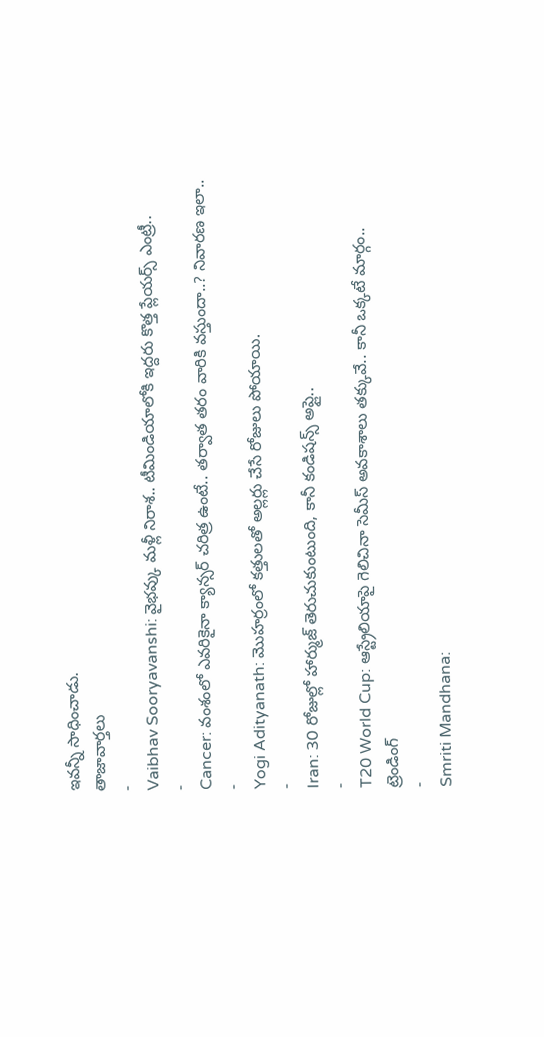ఇవన్నీ సాధించాడు.
తాజావార్తలు
-
Vaibhav Sooryavanshi: వైభవ్కు మళ్లీ నిరాశ.. టీమిండియాలోకి ఇద్దరు కొత్త ప్లేయర్స్ ఎంట్రీ..
-
Cancer: వంశంలో ఎవరికైనా క్యాన్సర్ చరిత్ర ఉంటే.. తర్వాత తరం వారికి వస్తుందా..? నివారణ ఇలా..
-
Yogi Adityanath: మొహర్రంలో కత్తులతో అల్లర్లు చేసే రోజులు పోయాయి.
-
Iran: 30 రోజుల్లో హార్ముజ్ తెరుచుకుంటుంది, కానీ కండిషన్స్ అప్లై..
-
T20 World Cup: ఆస్ట్రేలియాపై గెలిచినా సెమీస్ అవకాశాలు తక్కువే.. కానీ ఒక్కటే మార్గం..
ట్రెండింగ్
-
Smriti Mandhana: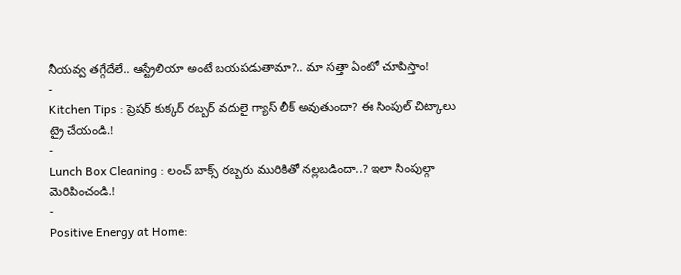నీయవ్వ తగ్గేదేలే.. ఆస్ట్రేలియా అంటే బయపడుతామా?.. మా సత్తా ఏంటో చూపిస్తాం!
-
Kitchen Tips : ప్రెషర్ కుక్కర్ రబ్బర్ వదులై గ్యాస్ లీక్ అవుతుందా? ఈ సింపుల్ చిట్కాలు ట్రై చేయండి.!
-
Lunch Box Cleaning : లంచ్ బాక్స్ రబ్బరు మురికితో నల్లబడిందా..? ఇలా సింపుల్గా మెరిపించండి.!
-
Positive Energy at Home: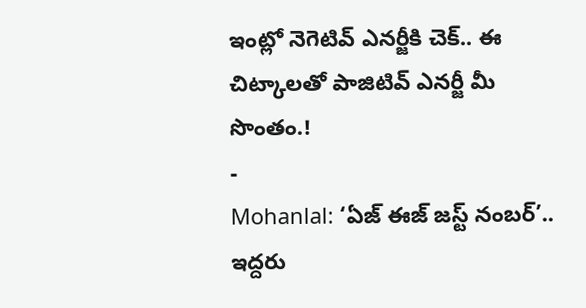ఇంట్లో నెగెటివ్ ఎనర్జీకి చెక్.. ఈ చిట్కాలతో పాజిటివ్ ఎనర్జీ మీ సొంతం.!
-
Mohanlal: ‘ఏజ్ ఈజ్ జస్ట్ నంబర్’.. ఇద్దరు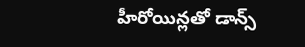హీరోయిన్లతో డాన్స్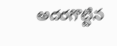అదరగొట్టిన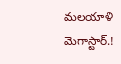మలయాళి మెగాస్టార్.!